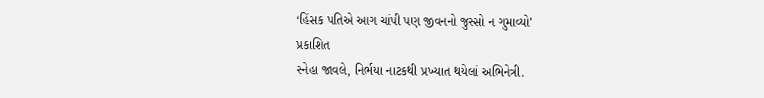‘હિંસક પતિએ આગ ચાંપી પણ જીવનનો જુસ્સો ન ગુમાવ્યો’
પ્રકાશિત
સ્નેહા જાવલે, નિર્ભયા નાટકથી પ્રખ્યાત થયેલાં અભિનેત્રી.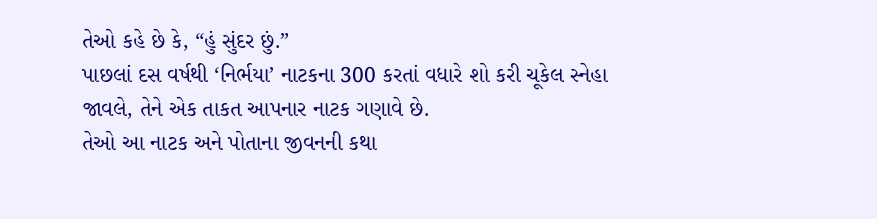તેઓ કહે છે કે, “હું સુંદર છું.”
પાછલાં દસ વર્ષથી ‘નિર્ભયા’ નાટકના 300 કરતાં વધારે શો કરી ચૂકેલ સ્નેહા જાવલે, તેને એક તાકત આપનાર નાટક ગણાવે છે.
તેઓ આ નાટક અને પોતાના જીવનની કથા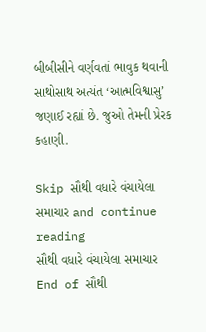બીબીસીને વર્ણવતાં ભાવુક થવાની સાથોસાથ અત્યંત ‘આત્મવિશ્વાસુ’ જણાઈ રહ્યાં છે. જુઓ તેમની પ્રેરક કહાણી.

Skip સૌથી વધારે વંચાયેલા સમાચાર and continue reading
સૌથી વધારે વંચાયેલા સમાચાર
End of સૌથી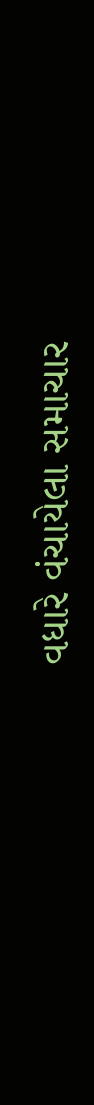વધારે વંચાયેલા સમાચાર